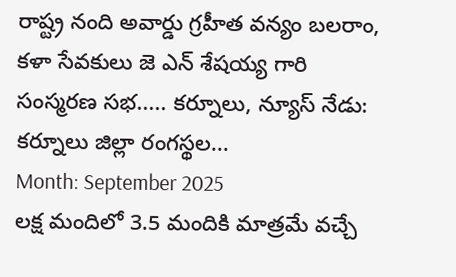రాష్ట్ర నంది అవార్డు గ్రహీత వన్యం బలరాం, కళా సేవకులు జె ఎన్ శేషయ్య గారి సంస్మరణ సభ..... కర్నూలు, న్యూస్ నేడు: కర్నూలు జిల్లా రంగస్థల...
Month: September 2025
లక్ష మందిలో 3.5 మందికి మాత్రమే వచ్చే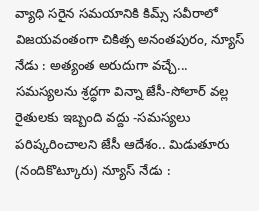వ్యాధి సరైన సమయానికి కిమ్స్ సవీరాలో విజయవంతంగా చికిత్స అనంతపురం, న్యూస్ నేడు : అత్యంత అరుదుగా వచ్చే...
సమస్యలను శ్రద్ధగా విన్నా జేసీ-సోలార్ వల్ల రైతులకు ఇబ్బంది వద్దు -సమస్యలు పరిష్కరించాలని జేసీ ఆదేశం.. మిడుతూరు (నందికొట్కూరు) న్యూస్ నేడు :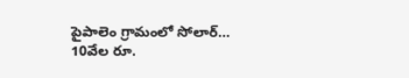పైపాలెం గ్రామంలో సోలార్...
10వేల రూ.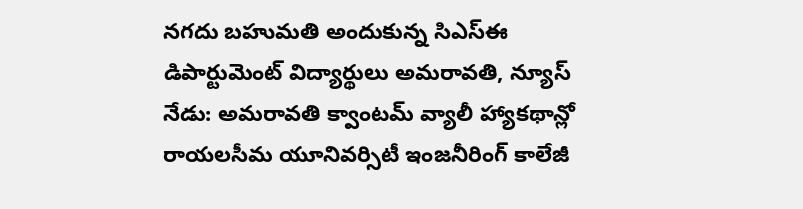నగదు బహుమతి అందుకున్న సిఎస్ఈ డిపార్టుమెంట్ విద్యార్థులు అమరావతి, న్యూస్ నేడు: అమరావతి క్వాంటమ్ వ్యాలీ హ్యాకథాన్లో రాయలసీమ యూనివర్సిటీ ఇంజనీరింగ్ కాలేజీ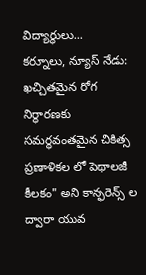విద్యార్థులు...
కర్నూలు, న్యూస్ నేడు: ఖచ్చితమైన రోగ నిర్ధారణకు సమర్ధవంతమైన చికిత్స ప్రణాళికల లో పెథాలజీ కీలకం" అని కాన్ఫరెన్స్ ల ద్వారా యువ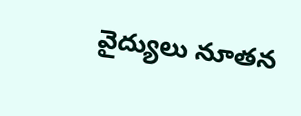వైద్యులు నూతన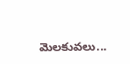మెలకువలు...